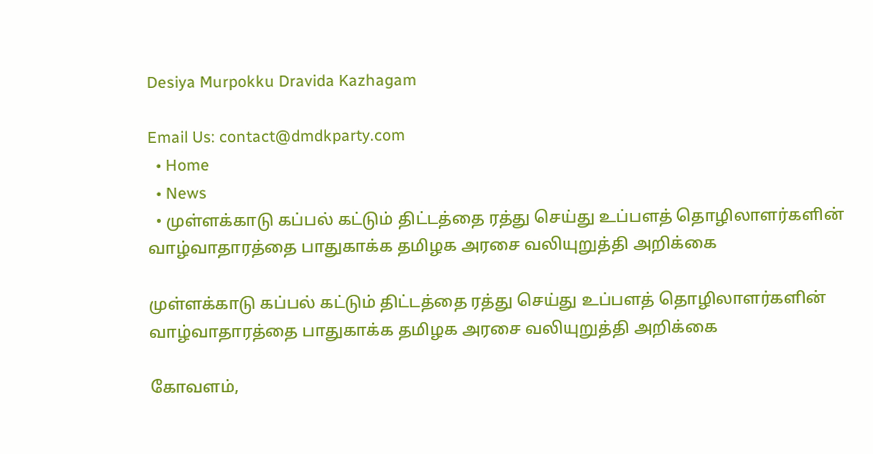Desiya Murpokku Dravida Kazhagam

Email Us: contact@dmdkparty.com
  • Home
  • News
  • முள்ளக்காடு கப்பல் கட்டும் திட்டத்தை ரத்து செய்து உப்பளத் தொழிலாளர்களின் வாழ்வாதாரத்தை பாதுகாக்க தமிழக அரசை வலியுறுத்தி அறிக்கை

முள்ளக்காடு கப்பல் கட்டும் திட்டத்தை ரத்து செய்து உப்பளத் தொழிலாளர்களின் வாழ்வாதாரத்தை பாதுகாக்க தமிழக அரசை வலியுறுத்தி அறிக்கை

கோவளம்,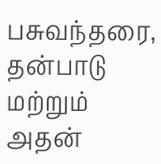பசுவந்தரை, தன்பாடு மற்றும் அதன்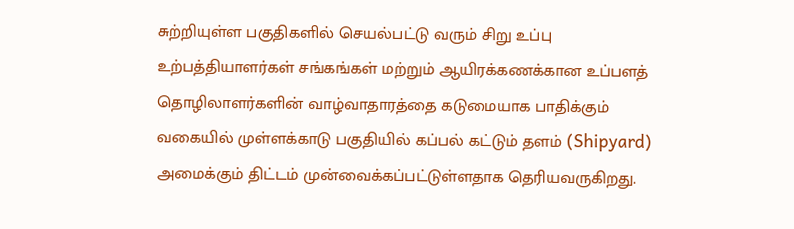சுற்றியுள்ள பகுதிகளில் செயல்பட்டு வரும் சிறு உப்பு உற்பத்தியாளர்கள் சங்கங்கள் மற்றும் ஆயிரக்கணக்கான உப்பளத் தொழிலாளர்களின் வாழ்வாதாரத்தை கடுமையாக பாதிக்கும் வகையில் முள்ளக்காடு பகுதியில் கப்பல் கட்டும் தளம் (Shipyard) அமைக்கும் திட்டம் முன்வைக்கப்பட்டுள்ளதாக தெரியவருகிறது.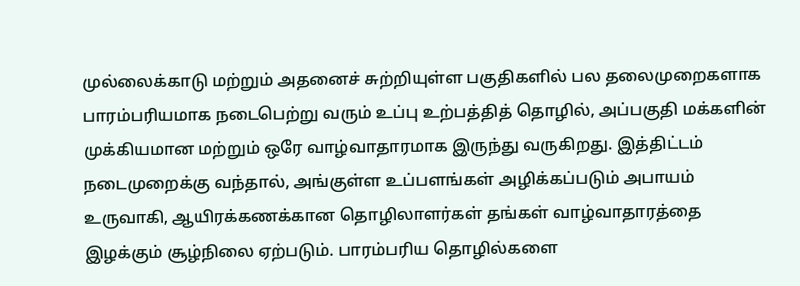முல்லைக்காடு மற்றும் அதனைச் சுற்றியுள்ள பகுதிகளில் பல தலைமுறைகளாக பாரம்பரியமாக நடைபெற்று வரும் உப்பு உற்பத்தித் தொழில், அப்பகுதி மக்களின் முக்கியமான மற்றும் ஒரே வாழ்வாதாரமாக இருந்து வருகிறது. இத்திட்டம் நடைமுறைக்கு வந்தால், அங்குள்ள உப்பளங்கள் அழிக்கப்படும் அபாயம் உருவாகி, ஆயிரக்கணக்கான தொழிலாளர்கள் தங்கள் வாழ்வாதாரத்தை இழக்கும் சூழ்நிலை ஏற்படும். பாரம்பரிய தொழில்களை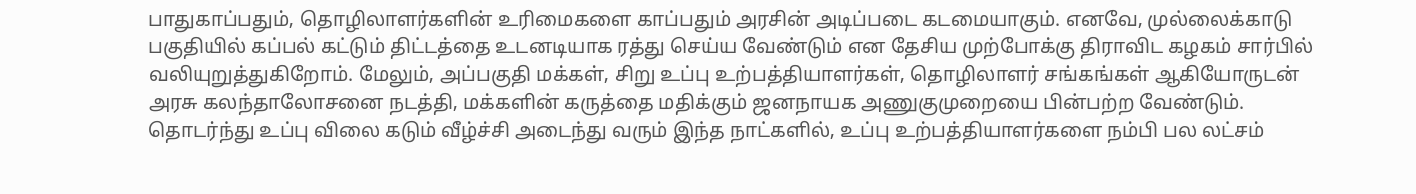பாதுகாப்பதும், தொழிலாளர்களின் உரிமைகளை காப்பதும் அரசின் அடிப்படை கடமையாகும். எனவே, முல்லைக்காடு பகுதியில் கப்பல் கட்டும் திட்டத்தை உடனடியாக ரத்து செய்ய வேண்டும் என தேசிய முற்போக்கு திராவிட கழகம் சார்பில் வலியுறுத்துகிறோம். மேலும், அப்பகுதி மக்கள், சிறு உப்பு உற்பத்தியாளர்கள், தொழிலாளர் சங்கங்கள் ஆகியோருடன் அரசு கலந்தாலோசனை நடத்தி, மக்களின் கருத்தை மதிக்கும் ஜனநாயக அணுகுமுறையை பின்பற்ற வேண்டும். தொடர்ந்து உப்பு விலை கடும் வீழ்ச்சி அடைந்து வரும் இந்த நாட்களில், உப்பு உற்பத்தியாளர்களை நம்பி பல லட்சம்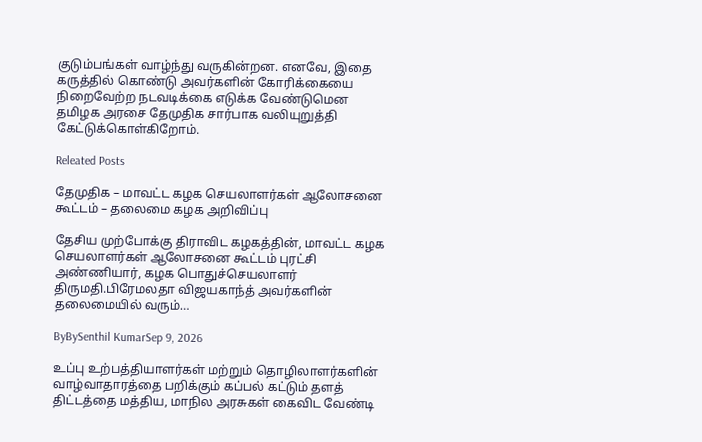குடும்பங்கள் வாழ்ந்து வருகின்றன. எனவே, இதை கருத்தில் கொண்டு அவர்களின் கோரிக்கையை நிறைவேற்ற நடவடிக்கை எடுக்க வேண்டுமென தமிழக அரசை தேமுதிக சார்பாக வலியுறுத்தி கேட்டுக்கொள்கிறோம்.

Releated Posts

தேமுதிக – மாவட்ட கழக செயலாளர்கள் ஆலோசனை கூட்டம் – தலைமை கழக அறிவிப்பு

தேசிய முற்போக்கு திராவிட கழகத்தின், மாவட்ட கழக செயலாளர்கள் ஆலோசனை கூட்டம் புரட்சி அண்ணியார், கழக பொதுச்செயலாளர் திருமதி.பிரேமலதா விஜயகாந்த் அவர்களின் தலைமையில் வரும்…

ByBySenthil KumarSep 9, 2026

உப்பு உற்பத்தியாளர்கள் மற்றும் தொழிலாளர்களின் வாழ்வாதாரத்தை பறிக்கும் கப்பல் கட்டும் தளத் திட்டத்தை மத்திய, மாநில அரசுகள் கைவிட வேண்டி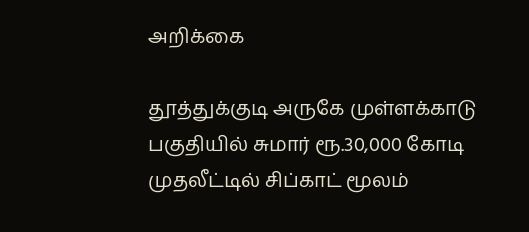அறிக்கை

தூத்துக்குடி அருகே முள்ளக்காடு பகுதியில் சுமார் ரூ.30,000 கோடி முதலீட்டில் சிப்காட் மூலம்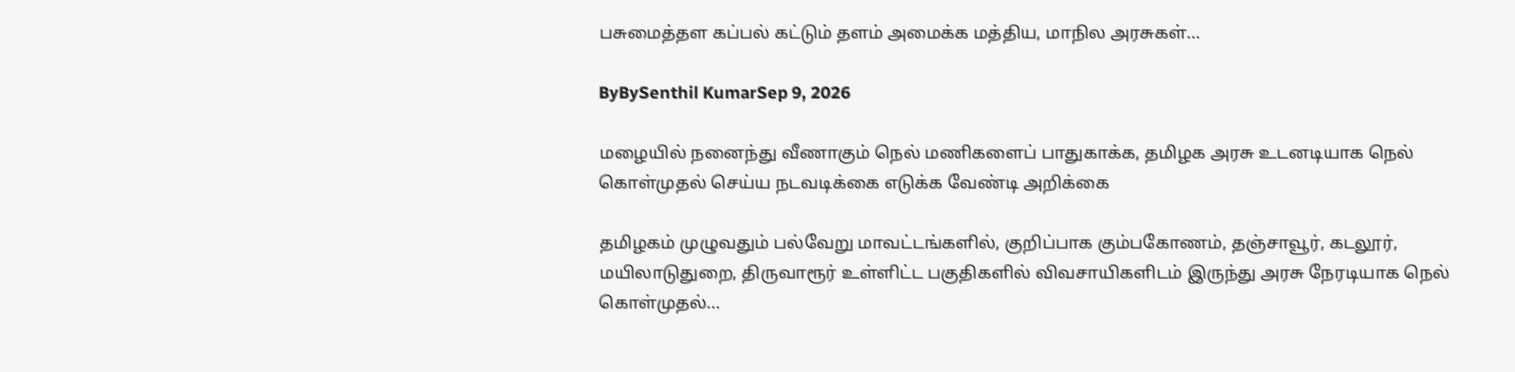பசுமைத்தள கப்பல் கட்டும் தளம் அமைக்க மத்திய, மாநில அரசுகள்…

ByBySenthil KumarSep 9, 2026

மழையில் நனைந்து வீணாகும் நெல் மணிகளைப் பாதுகாக்க, தமிழக அரசு உடனடியாக நெல் கொள்முதல் செய்ய நடவடிக்கை எடுக்க வேண்டி அறிக்கை

தமிழகம் முழுவதும் பல்வேறு மாவட்டங்களில், குறிப்பாக கும்பகோணம், தஞ்சாவூர், கடலூர், மயிலாடுதுறை, திருவாரூர் உள்ளிட்ட பகுதிகளில் விவசாயிகளிடம் இருந்து அரசு நேரடியாக நெல் கொள்முதல்…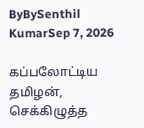ByBySenthil KumarSep 7, 2026

கப்பலோட்டிய தமிழன், செக்கிழுத்த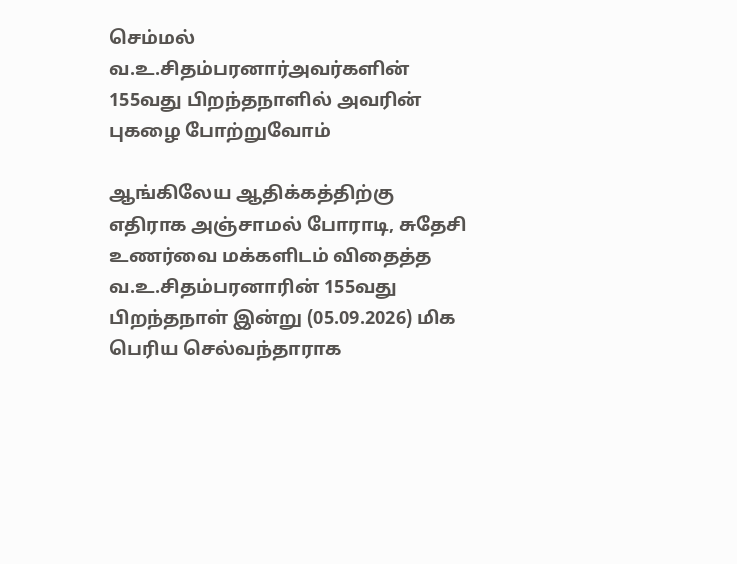செம்மல் வ.உ.சிதம்பரனார்அவர்களின் 155வது பிறந்தநாளில் அவரின் புகழை போற்றுவோம்

ஆங்கிலேய ஆதிக்கத்திற்கு எதிராக அஞ்சாமல் போராடி, சுதேசி உணர்வை மக்களிடம் விதைத்த வ.உ.சிதம்பரனாரின் 155வது பிறந்தநாள் இன்று (05.09.2026) மிக பெரிய செல்வந்தாராக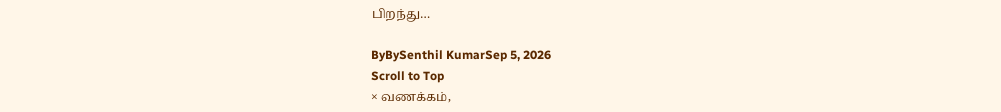பிறந்து…

ByBySenthil KumarSep 5, 2026
Scroll to Top
× வணக்கம்,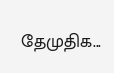தேமுதிக...